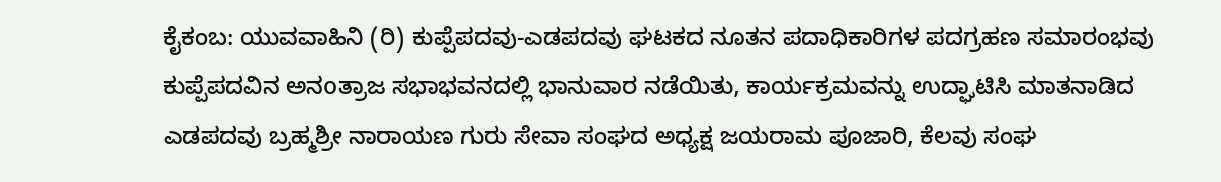ಕೈಕಂಬ: ಯುವವಾಹಿನಿ (ರಿ) ಕುಪ್ಪೆಪದವು-ಎಡಪದವು ಘಟಕದ ನೂತನ ಪದಾಧಿಕಾರಿಗಳ ಪದಗ್ರಹಣ ಸಮಾರಂಭವು ಕುಪ್ಪೆಪದವಿನ ಅನoತ್ರಾಜ ಸಭಾಭವನದಲ್ಲಿ ಭಾನುವಾರ ನಡೆಯಿತು, ಕಾರ್ಯಕ್ರಮವನ್ನು ಉದ್ಘಾಟಿಸಿ ಮಾತನಾಡಿದ ಎಡಪದವು ಬ್ರಹ್ಮಶ್ರೀ ನಾರಾಯಣ ಗುರು ಸೇವಾ ಸಂಘದ ಅಧ್ಯಕ್ಷ ಜಯರಾಮ ಪೂಜಾರಿ, ಕೆಲವು ಸಂಘ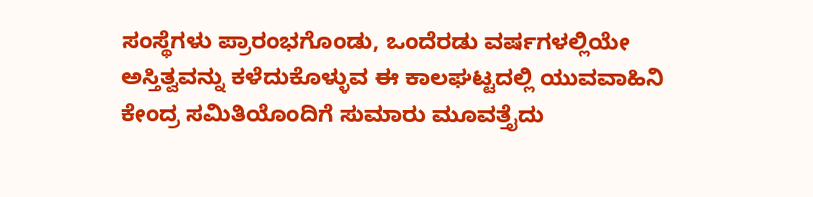ಸಂಸ್ಥೆಗಳು ಪ್ರಾರಂಭಗೊಂಡು, ಒಂದೆರಡು ವರ್ಷಗಳಲ್ಲಿಯೇ ಅಸ್ತಿತ್ವವನ್ನು ಕಳೆದುಕೊಳ್ಳುವ ಈ ಕಾಲಘಟ್ಟದಲ್ಲಿ ಯುವವಾಹಿನಿ ಕೇಂದ್ರ ಸಮಿತಿಯೊಂದಿಗೆ ಸುಮಾರು ಮೂವತ್ತೈದು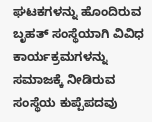ಘಟಕಗಳನ್ನು ಹೊಂದಿರುವ ಬೃಹತ್ ಸಂಸ್ಥೆಯಾಗಿ ವಿವಿಧ ಕಾರ್ಯಕ್ರಮಗಳನ್ನು ಸಮಾಜಕ್ಕೆ ನೀಡಿರುವ ಸಂಸ್ಥೆಯ ಕುಪ್ಪೆಪದವು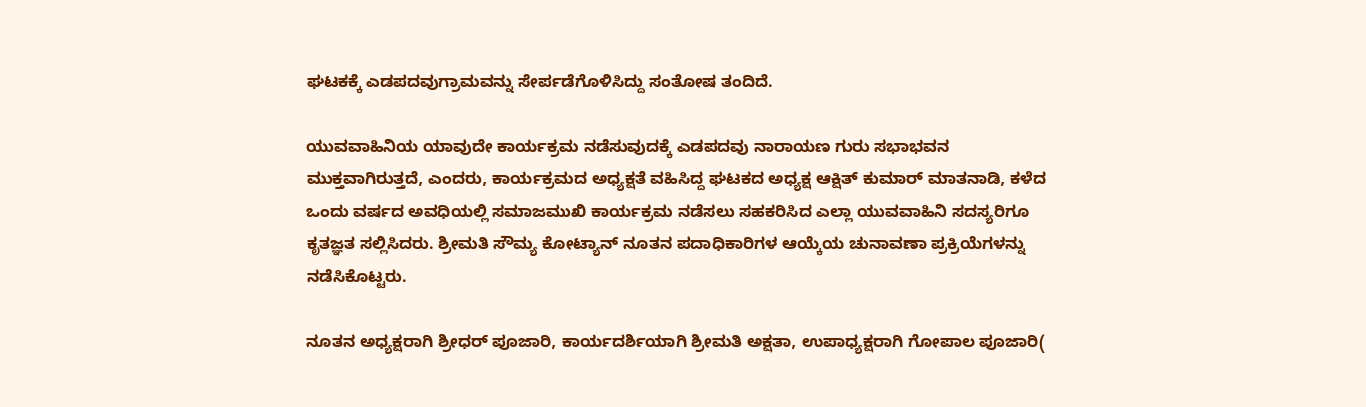ಘಟಕಕ್ಕೆ ಎಡಪದವುಗ್ರಾಮವನ್ನು ಸೇರ್ಪಡೆಗೊಳಿಸಿದ್ದು ಸಂತೋಷ ತಂದಿದೆ.

ಯುವವಾಹಿನಿಯ ಯಾವುದೇ ಕಾರ್ಯಕ್ರಮ ನಡೆಸುವುದಕ್ಕೆ ಎಡಪದವು ನಾರಾಯಣ ಗುರು ಸಭಾಭವನ ಮುಕ್ತವಾಗಿರುತ್ತದೆ, ಎಂದರು, ಕಾರ್ಯಕ್ರಮದ ಅಧ್ಯಕ್ಷತೆ ವಹಿಸಿದ್ದ ಘಟಕದ ಅಧ್ಯಕ್ಷ ಆಕ್ಷಿತ್ ಕುಮಾರ್ ಮಾತನಾಡಿ, ಕಳೆದ ಒಂದು ವರ್ಷದ ಅವಧಿಯಲ್ಲಿ ಸಮಾಜಮುಖಿ ಕಾರ್ಯಕ್ರಮ ನಡೆಸಲು ಸಹಕರಿಸಿದ ಎಲ್ಲಾ ಯುವವಾಹಿನಿ ಸದಸ್ಯರಿಗೂ ಕೃತಜ್ಞತ ಸಲ್ಲಿಸಿದರು. ಶ್ರೀಮತಿ ಸೌಮ್ಯ ಕೋಟ್ಯಾನ್ ನೂತನ ಪದಾಧಿಕಾರಿಗಳ ಆಯ್ಕೆಯ ಚುನಾವಣಾ ಪ್ರಕ್ರಿಯೆಗಳನ್ನು ನಡೆಸಿಕೊಟ್ಟರು.

ನೂತನ ಅಧ್ಯಕ್ಷರಾಗಿ ಶ್ರೀಧರ್ ಪೂಜಾರಿ, ಕಾರ್ಯದರ್ಶಿಯಾಗಿ ಶ್ರೀಮತಿ ಅಕ್ಷತಾ, ಉಪಾಧ್ಯಕ್ಷರಾಗಿ ಗೋಪಾಲ ಪೂಜಾರಿ(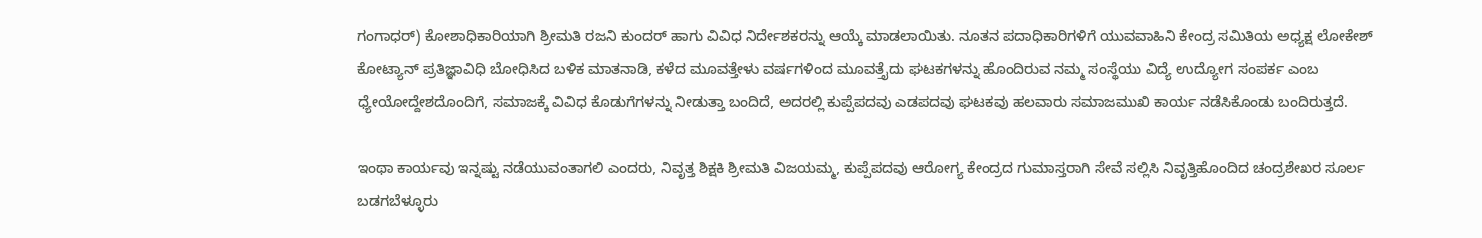ಗಂಗಾಧರ್) ಕೋಶಾಧಿಕಾರಿಯಾಗಿ ಶ್ರೀಮತಿ ರಜನಿ ಕುಂದರ್ ಹಾಗು ವಿವಿಧ ನಿರ್ದೇಶಕರನ್ನು ಆಯ್ಕೆ ಮಾಡಲಾಯಿತು. ನೂತನ ಪದಾಧಿಕಾರಿಗಳಿಗೆ ಯುವವಾಹಿನಿ ಕೇಂದ್ರ ಸಮಿತಿಯ ಅಧ್ಯಕ್ಷ ಲೋಕೇಶ್ ಕೋಟ್ಯಾನ್ ಪ್ರತಿಜ್ಞಾವಿಧಿ ಬೋಧಿಸಿದ ಬಳಿಕ ಮಾತನಾಡಿ, ಕಳೆದ ಮೂವತ್ತೇಳು ವರ್ಷಗಳಿಂದ ಮೂವತ್ತೈದು ಘಟಕಗಳನ್ನು ಹೊಂದಿರುವ ನಮ್ಮ ಸಂಸ್ಥೆಯು ವಿದ್ಯೆ ಉದ್ಯೋಗ ಸಂಪರ್ಕ ಎಂಬ ಧ್ಯೇಯೋದ್ದೇಶದೊಂದಿಗೆ, ಸಮಾಜಕ್ಕೆ ವಿವಿಧ ಕೊಡುಗೆಗಳನ್ನು ನೀಡುತ್ತಾ ಬಂದಿದೆ, ಅದರಲ್ಲಿ ಕುಪ್ಪೆಪದವು ಎಡಪದವು ಘಟಕವು ಹಲವಾರು ಸಮಾಜಮುಖಿ ಕಾರ್ಯ ನಡೆಸಿಕೊಂಡು ಬಂದಿರುತ್ತದೆ.

ಇಂಥಾ ಕಾರ್ಯವು ಇನ್ನಷ್ಟು ನಡೆಯುವಂತಾಗಲಿ ಎಂದರು, ನಿವೃತ್ತ ಶಿಕ್ಷಕಿ ಶ್ರೀಮತಿ ವಿಜಯಮ್ಮ, ಕುಪ್ಪೆಪದವು ಆರೋಗ್ಯ ಕೇಂದ್ರದ ಗುಮಾಸ್ತರಾಗಿ ಸೇವೆ ಸಲ್ಲಿಸಿ ನಿವೃತ್ತಿಹೊಂದಿದ ಚಂದ್ರಶೇಖರ ಸೂರ್ಲ ಬಡಗಬೆಳ್ಳೂರು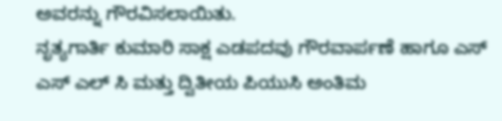ಅವರನ್ನು ಗೌರವಿಸಲಾಯಿತು.
ನೃತ್ಯಗಾರ್ತಿ ಕುಮಾರಿ ಸಾಕ್ಷ ಎಡಪದವು ಗೌರವಾರ್ಪಣೆ ಹಾಗೂ ಎಸ್ ಎಸ್ ಎಲ್ ಸಿ ಮತ್ತು ದ್ವಿತೀಯ ಪಿಯುಸಿ ಅಂತಿಮ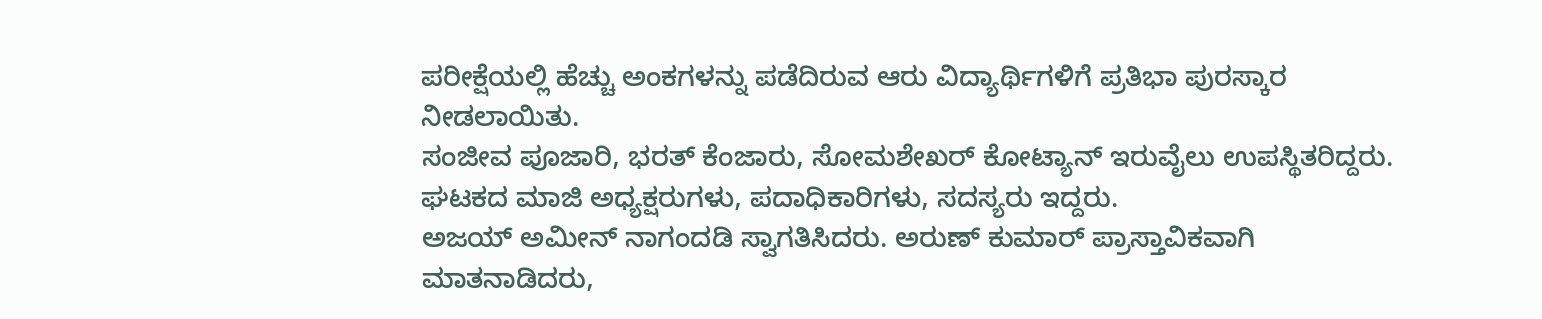ಪರೀಕ್ಷೆಯಲ್ಲಿ ಹೆಚ್ಚು ಅಂಕಗಳನ್ನು ಪಡೆದಿರುವ ಆರು ವಿದ್ಯಾರ್ಥಿಗಳಿಗೆ ಪ್ರತಿಭಾ ಪುರಸ್ಕಾರ ನೀಡಲಾಯಿತು.
ಸಂಜೀವ ಪೂಜಾರಿ, ಭರತ್ ಕೆಂಜಾರು, ಸೋಮಶೇಖರ್ ಕೋಟ್ಯಾನ್ ಇರುವೈಲು ಉಪಸ್ಥಿತರಿದ್ದರು.
ಘಟಕದ ಮಾಜಿ ಅಧ್ಯಕ್ಷರುಗಳು, ಪದಾಧಿಕಾರಿಗಳು, ಸದಸ್ಯರು ಇದ್ದರು.
ಅಜಯ್ ಅಮೀನ್ ನಾಗಂದಡಿ ಸ್ವಾಗತಿಸಿದರು. ಅರುಣ್ ಕುಮಾರ್ ಪ್ರಾಸ್ತಾವಿಕವಾಗಿ ಮಾತನಾಡಿದರು,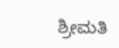ಶ್ರೀಮತಿ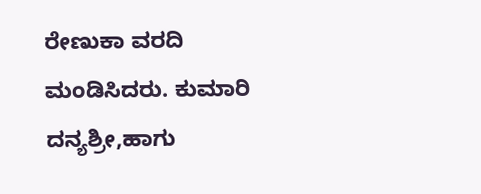ರೇಣುಕಾ ವರದಿ ಮಂಡಿಸಿದರು. ಕುಮಾರಿ ದನ್ಯಶ್ರೀ,ಹಾಗು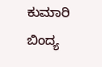ಕುಮಾರಿ ಬಿಂದ್ಯ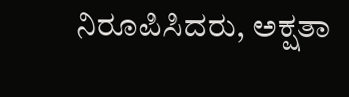ನಿರೂಪಿಸಿದರು, ಅಕ್ಷತಾ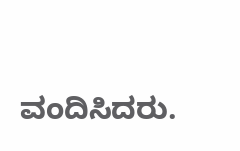ವಂದಿಸಿದರು.